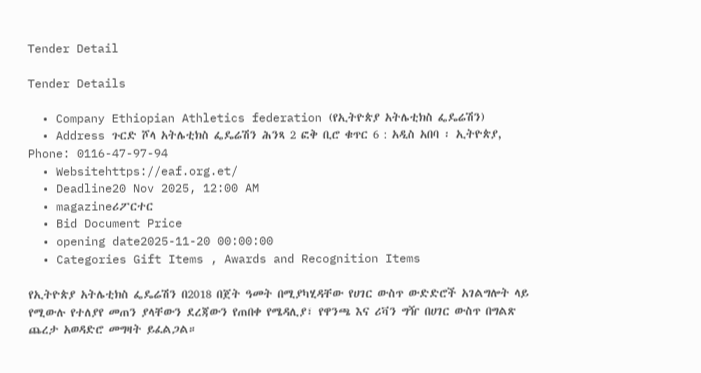Tender Detail

Tender Details

  • Company Ethiopian Athletics federation (የኢትዮጵያ አትሌቲክስ ፌዴሬሽን)
  • Address ጉርድ ሾላ አትሌቲክስ ፌዴሬሽን ሕንጻ 2 ፎቅ ቢሮ ቁጥር 6 : አዲስ አበባ ፡ ኢትዮጵያ, Phone: 0116-47-97-94
  • Websitehttps://eaf.org.et/
  • Deadline20 Nov 2025, 12:00 AM
  • magazineሪፖርተር
  • Bid Document Price
  • opening date2025-11-20 00:00:00
  • Categories Gift Items , Awards and Recognition Items

የኢትዮጵያ አትሌቲክስ ፌዴሬሽን በ2018 በጀት ዓመት በሚያካሂዳቸው የሀገር ውስጥ ውድድሮች አገልግሎት ላይ የሚውሉ የተለያየ መጠን ያላቸውን ደረጃውን የጠበቀ የሜዳሊያ፣ የዋንጫ እና ሪቫን ግዥ በሀገር ውስጥ በግልጽ ጨረታ አወዳድሮ መግዛት ይፈልጋል።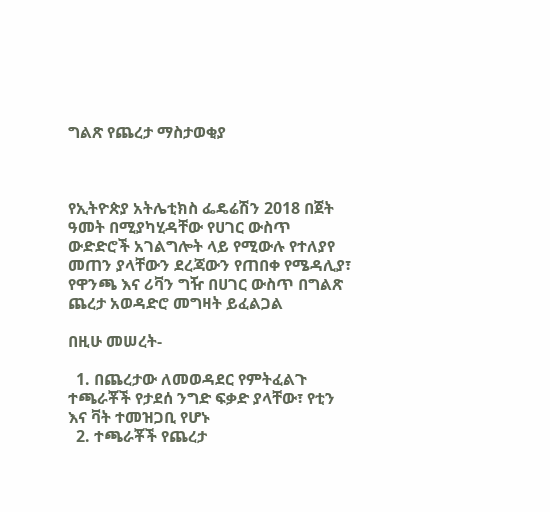ግልጽ የጨረታ ማስታወቂያ



የኢትዮጵያ አትሌቲክስ ፌዴሬሽን 2018 በጀት ዓመት በሚያካሂዳቸው የሀገር ውስጥ ውድድሮች አገልግሎት ላይ የሚውሉ የተለያየ መጠን ያላቸውን ደረጃውን የጠበቀ የሜዳሊያ፣ የዋንጫ እና ሪቫን ግዥ በሀገር ውስጥ በግልጽ ጨረታ አወዳድሮ መግዛት ይፈልጋል

በዚሁ መሠረት-

  1. በጨረታው ለመወዳደር የምትፈልጉ ተጫራቾች የታደሰ ንግድ ፍቃድ ያላቸው፣ የቲን እና ቫት ተመዝጋቢ የሆኑ
  2. ተጫራቾች የጨረታ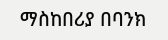ማስከበሪያ በባንክ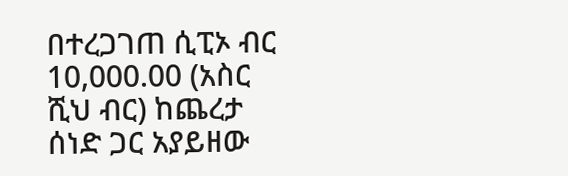በተረጋገጠ ሲፒኦ ብር 10,000.00 (አስር ሺህ ብር) ከጨረታ ሰነድ ጋር አያይዘው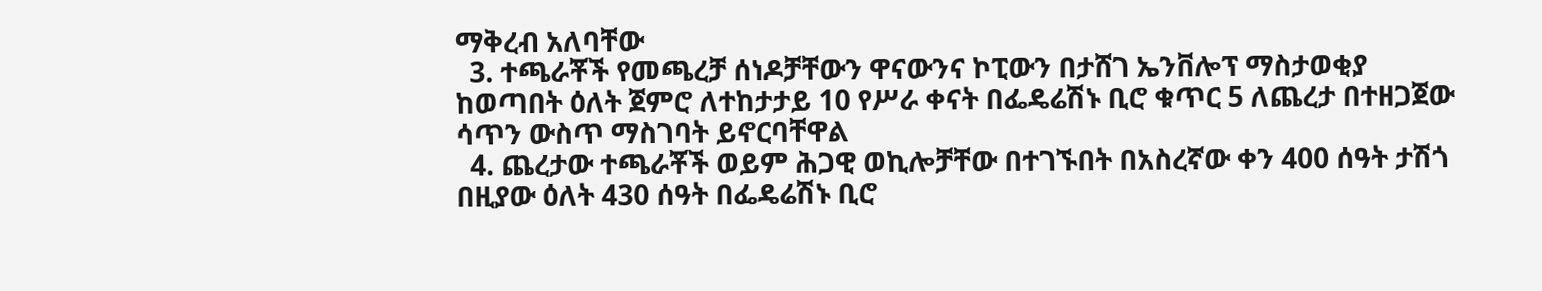ማቅረብ አለባቸው
  3. ተጫራቾች የመጫረቻ ሰነዶቻቸውን ዋናውንና ኮፒውን በታሸገ ኤንቨሎፕ ማስታወቂያ ከወጣበት ዕለት ጀምሮ ለተከታታይ 10 የሥራ ቀናት በፌዴሬሽኑ ቢሮ ቁጥር 5 ለጨረታ በተዘጋጀው ሳጥን ውስጥ ማስገባት ይኖርባቸዋል
  4. ጨረታው ተጫራቾች ወይም ሕጋዊ ወኪሎቻቸው በተገኙበት በአስረኛው ቀን 400 ሰዓት ታሽጎ በዚያው ዕለት 430 ሰዓት በፌዴሬሽኑ ቢሮ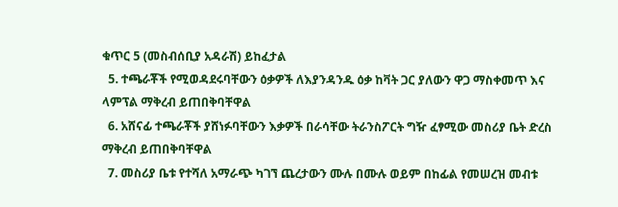ቁጥር 5 (መስብሰቢያ አዳራሽ) ይከፈታል
  5. ተጫራቾች የሚወዳደሩባቸውን ዕቃዎች ለእያንዳንዱ ዕቃ ከቫት ጋር ያለውን ዋጋ ማስቀመጥ እና ላምፕል ማቅረብ ይጠበቅባቸዋል
  6. አሸናፊ ተጫራቾች ያሸነፉባቸውን እቃዎች በራሳቸው ትራንስፖርት ግዥ ፈፃሚው መስሪያ ቤት ድረስ ማቅረብ ይጠበቅባቸዋል
  7. መስሪያ ቤቱ የተሻለ አማራጭ ካገኘ ጨረታውን ሙሉ በሙሉ ወይም በከፊል የመሠረዝ መብቱ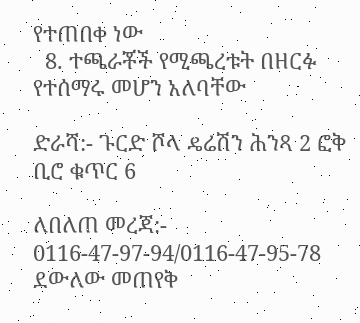የተጠበቀ ነው
  8. ተጫራቾች የሚጫረቱት በዘርፉ የተሰማሩ መሆን አለባቸው

ድራሻ:- ጉርድ ሾላ ዴሬሽን ሕንጻ 2 ፎቅ ቢሮ ቁጥር 6

ለበለጠ መረጃ:- 0116-47-97-94/0116-47-95-78 ደውለው መጠየቅ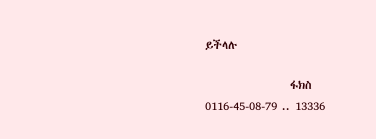ይችላሉ

                 ፋክስ  0116-45-08-79 .. 13336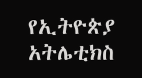የኢትዮጵያ አትሌቲክስ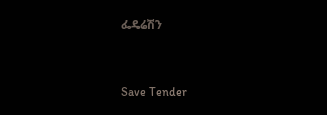ፌዴሬሽን



Save Tender